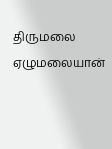திருமலை ஏழுமலையான்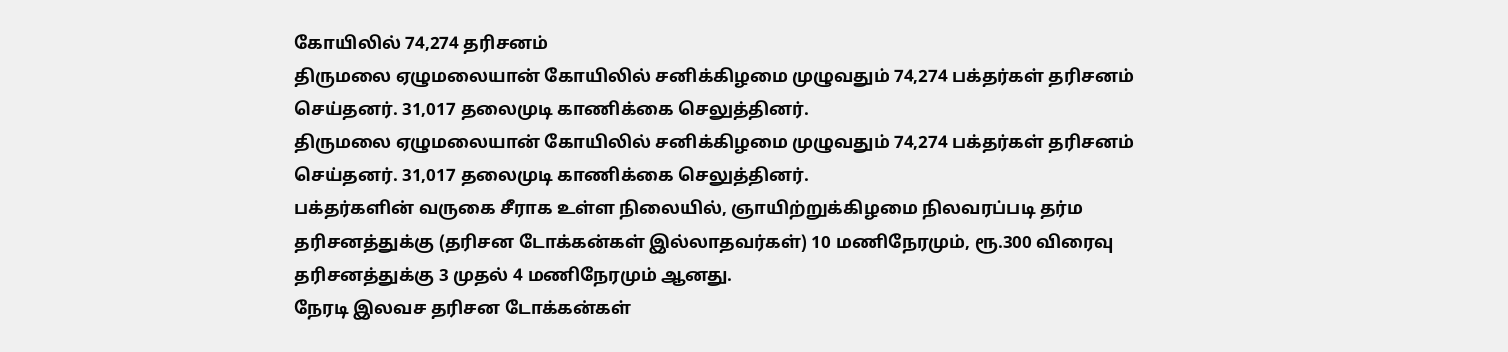கோயிலில் 74,274 தரிசனம்
திருமலை ஏழுமலையான் கோயிலில் சனிக்கிழமை முழுவதும் 74,274 பக்தர்கள் தரிசனம் செய்தனர். 31,017 தலைமுடி காணிக்கை செலுத்தினர்.
திருமலை ஏழுமலையான் கோயிலில் சனிக்கிழமை முழுவதும் 74,274 பக்தர்கள் தரிசனம் செய்தனர். 31,017 தலைமுடி காணிக்கை செலுத்தினர்.
பக்தர்களின் வருகை சீராக உள்ள நிலையில், ஞாயிற்றுக்கிழமை நிலவரப்படி தர்ம தரிசனத்துக்கு (தரிசன டோக்கன்கள் இல்லாதவர்கள்) 10 மணிநேரமும், ரூ.300 விரைவு தரிசனத்துக்கு 3 முதல் 4 மணிநேரமும் ஆனது.
நேரடி இலவச தரிசன டோக்கன்கள்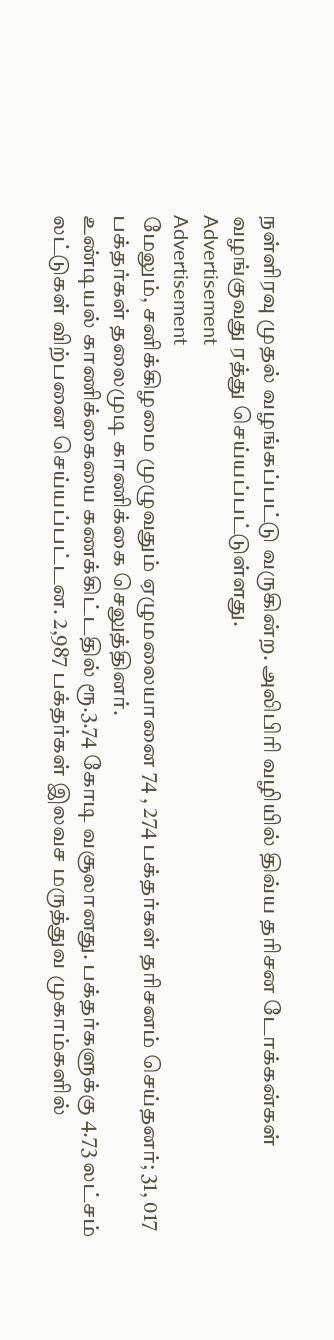நள்ளிரவு முதல் வழங்கப்பட்டு வருகின்ற. அலிபிரி வழியில் திவ்ய தரிசன டோக்கன்கள் வழங்குவது ரத்து செய்யப்பட்டுள்ளது.
Advertisement
Advertisement
மேலும், சனிக்கிழமை முழுவதும் ஏழுமலையானை 74 , 274 பக்தர்கள் தரிசனம் செய்தனர்; 31, 017 பக்தர்கள் தலைமுடி காணிக்கை செலுத்தினர்.
உண்டியல் காணிக்கையை கணக்கிட்டதில் ரூ.3.74 கோடி வசூலானது. பக்தர்களுக்கு 4.73 லட்சம் லட்டுகள் விற்பனை செய்யப்பட்டன. 2,987 பக்தர்கள் இலவச மருத்துவ முகாம்களில்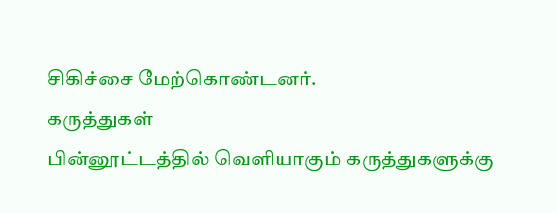சிகிச்சை மேற்கொண்டனர்.
கருத்துகள்
பின்னூட்டத்தில் வெளியாகும் கருத்துகளுக்கு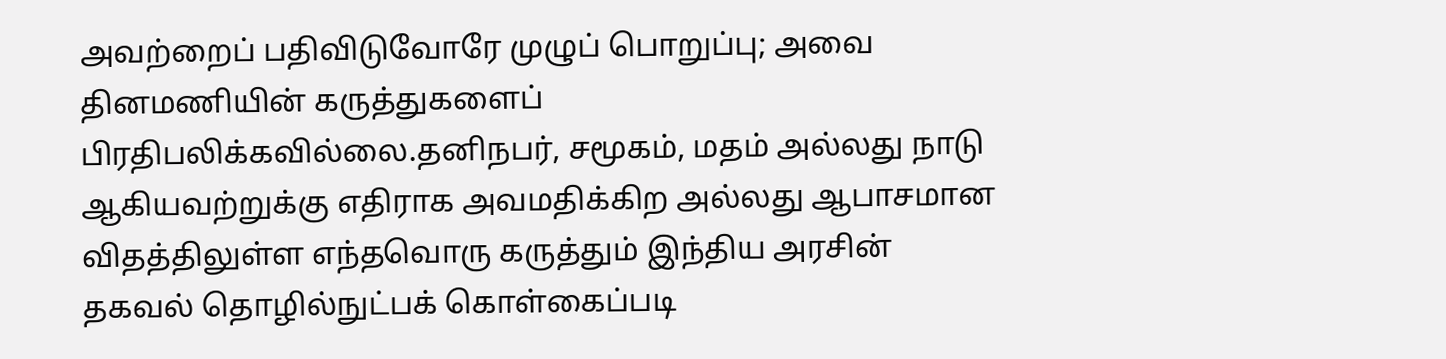அவற்றைப் பதிவிடுவோரே முழுப் பொறுப்பு; அவை தினமணியின் கருத்துகளைப் பிரதிபலிக்கவில்லை.தனிநபர், சமூகம், மதம் அல்லது நாடு ஆகியவற்றுக்கு எதிராக அவமதிக்கிற அல்லது ஆபாசமான விதத்திலுள்ள எந்தவொரு கருத்தும் இந்திய அரசின் தகவல் தொழில்நுட்பக் கொள்கைப்படி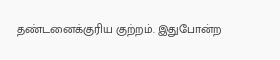தண்டனைக்குரிய குற்றம். இதுபோன்ற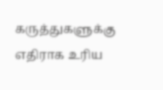கருத்துகளுக்கு எதிராக உரிய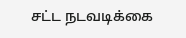சட்ட நடவடிக்கை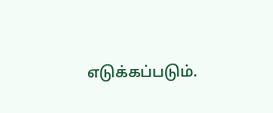எடுக்கப்படும்.